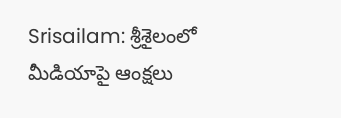Srisailam: శ్రీశైలంలో మీడియాపై ఆంక్షలు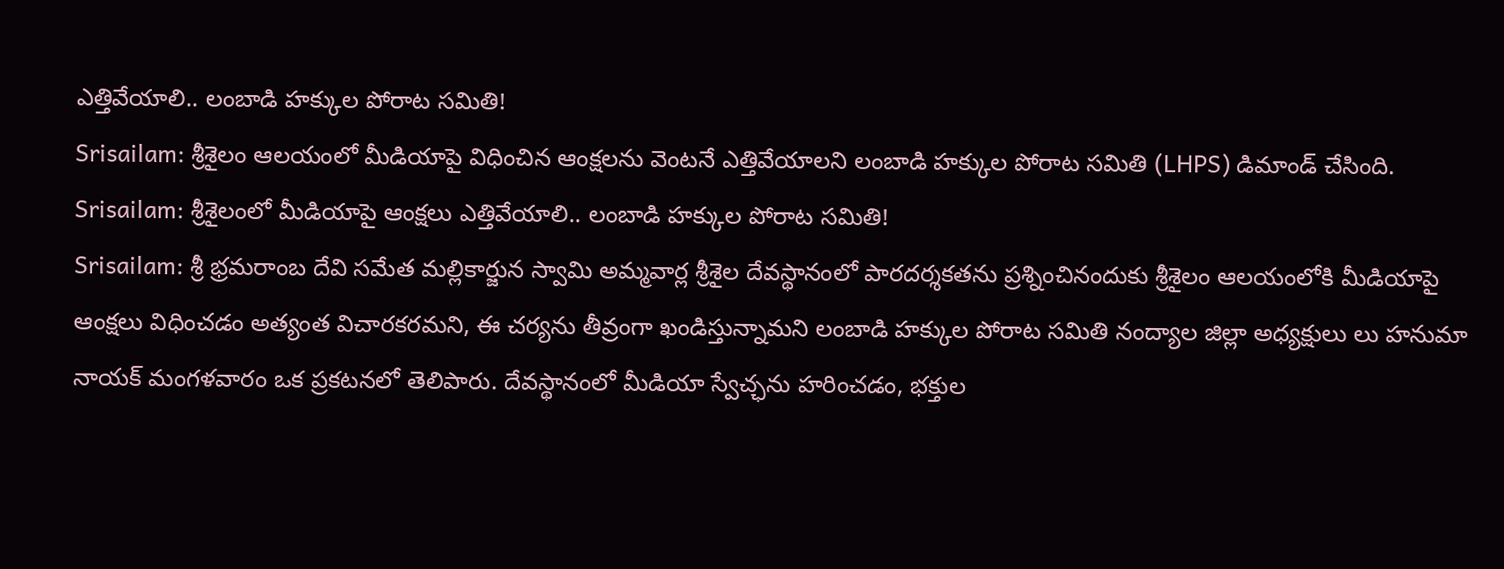ఎత్తివేయాలి.. లంబాడి హక్కుల పోరాట సమితి!
Srisailam: శ్రీశైలం ఆలయంలో మీడియాపై విధించిన ఆంక్షలను వెంటనే ఎత్తివేయాలని లంబాడి హక్కుల పోరాట సమితి (LHPS) డిమాండ్ చేసింది.
Srisailam: శ్రీశైలంలో మీడియాపై ఆంక్షలు ఎత్తివేయాలి.. లంబాడి హక్కుల పోరాట సమితి!
Srisailam: శ్రీ భ్రమరాంబ దేవి సమేత మల్లికార్జున స్వామి అమ్మవార్ల శ్రీశైల దేవస్థానంలో పారదర్శకతను ప్రశ్నించినందుకు శ్రీశైలం ఆలయంలోకి మీడియాపై ఆంక్షలు విధించడం అత్యంత విచారకరమని, ఈ చర్యను తీవ్రంగా ఖండిస్తున్నామని లంబాడి హక్కుల పోరాట సమితి నంద్యాల జిల్లా అధ్యక్షులు లు హనుమా నాయక్ మంగళవారం ఒక ప్రకటనలో తెలిపారు. దేవస్థానంలో మీడియా స్వేచ్ఛను హరించడం, భక్తుల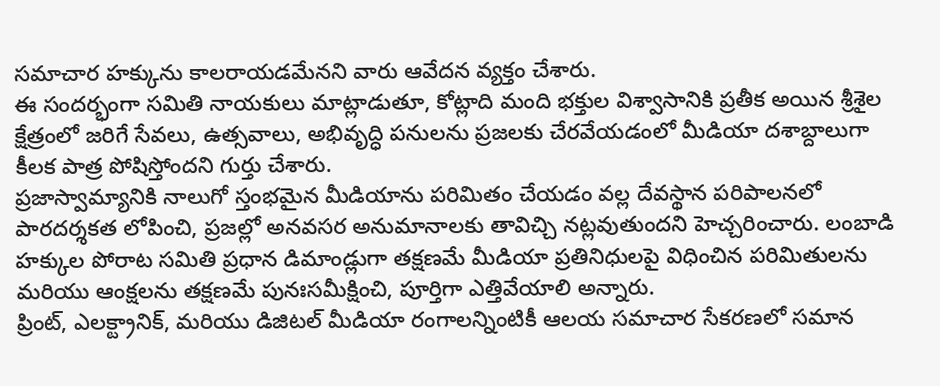సమాచార హక్కును కాలరాయడమేనని వారు ఆవేదన వ్యక్తం చేశారు.
ఈ సందర్భంగా సమితి నాయకులు మాట్లాడుతూ, కోట్లాది మంది భక్తుల విశ్వాసానికి ప్రతీక అయిన శ్రీశైల క్షేత్రంలో జరిగే సేవలు, ఉత్సవాలు, అభివృద్ధి పనులను ప్రజలకు చేరవేయడంలో మీడియా దశాబ్దాలుగా కీలక పాత్ర పోషిస్తోందని గుర్తు చేశారు.
ప్రజాస్వామ్యానికి నాలుగో స్తంభమైన మీడియాను పరిమితం చేయడం వల్ల దేవస్థాన పరిపాలనలో పారదర్శకత లోపించి, ప్రజల్లో అనవసర అనుమానాలకు తావిచ్చి నట్లవుతుందని హెచ్చరించారు. లంబాడి హక్కుల పోరాట సమితి ప్రధాన డిమాండ్లుగా తక్షణమే మీడియా ప్రతినిధులపై విధించిన పరిమితులను మరియు ఆంక్షలను తక్షణమే పునఃసమీక్షించి, పూర్తిగా ఎత్తివేయాలి అన్నారు.
ప్రింట్, ఎలక్ట్రానిక్, మరియు డిజిటల్ మీడియా రంగాలన్నింటికీ ఆలయ సమాచార సేకరణలో సమాన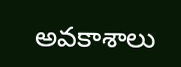అవకాశాలు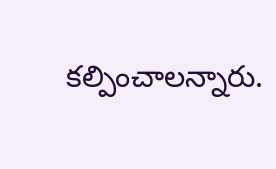కల్పించాలన్నారు.